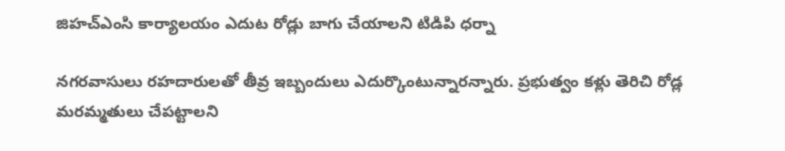జిహచ్ఎంసి కార్యాలయం ఎదుట రోడ్లు బాగు చేయాలని టిడిపి ధర్నా

నగరవాసులు రహదారులతో తీవ్ర ఇబ్బందులు ఎదుర్కొంటున్నారన్నారు. ప్రభుత్వం కళ్లు తెరిచి రోడ్ల మరమ్మతులు చేపట్టాలని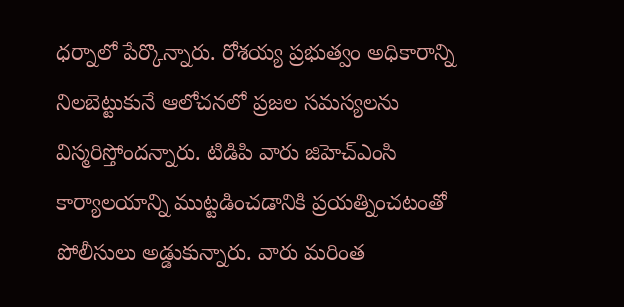ధర్నాలో పేర్కొన్నారు. రోశయ్య ప్రభుత్వం అధికారాన్ని నిలబెట్టుకునే ఆలోచనలో ప్రజల సమస్యలను విస్మరిస్తోందన్నారు. టిడిపి వారు జిహెచ్ఎంసి కార్యాలయాన్ని ముట్టడించడానికి ప్రయత్నించటంతో పోలీసులు అడ్డుకున్నారు. వారు మరింత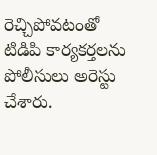రెచ్చిపోవటంతో టిడిపి కార్యకర్తలను పోలీసులు అరెస్టు చేశారు.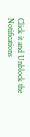Click it and Unblock the Notifications